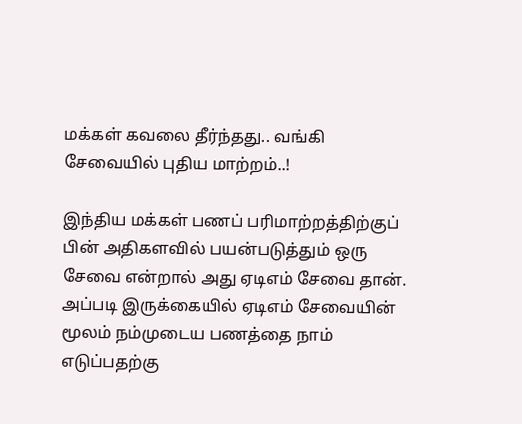மக்கள் கவலை தீர்ந்தது.. வங்கி சேவையில் புதிய மாற்றம்..!

இந்திய மக்கள் பணப் பரிமாற்றத்திற்குப் பின் அதிகளவில் பயன்படுத்தும் ஒரு சேவை என்றால் அது ஏடிஎம் சேவை தான். அப்படி இருக்கையில் ஏடிஎம் சேவையின் மூலம் நம்முடைய பணத்தை நாம் எடுப்பதற்கு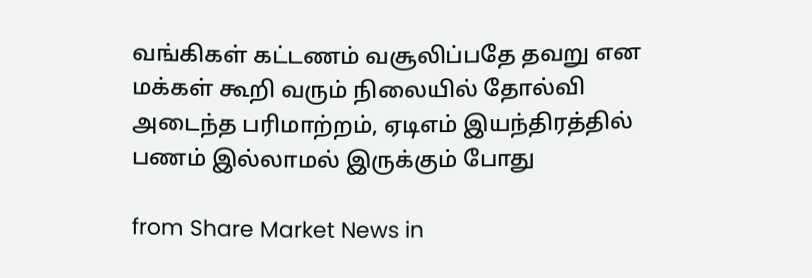வங்கிகள் கட்டணம் வசூலிப்பதே தவறு என மக்கள் கூறி வரும் நிலையில் தோல்வி அடைந்த பரிமாற்றம், ஏடிஎம் இயந்திரத்தில் பணம் இல்லாமல் இருக்கும் போது

from Share Market News in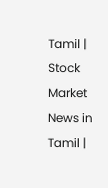Tamil | Stock Market News in Tamil |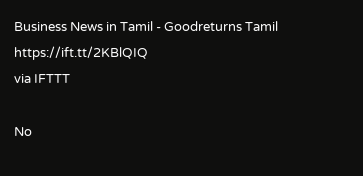Business News in Tamil - Goodreturns Tamil https://ift.tt/2KBlQIQ
via IFTTT

No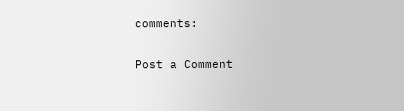comments:

Post a Comment